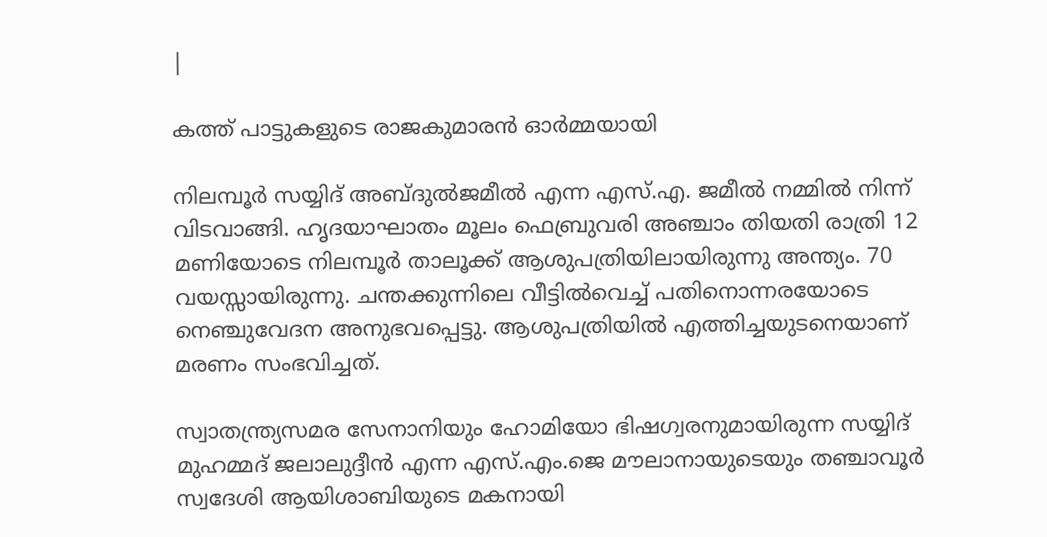|

കത്ത് പാട്ടുകളുടെ രാജകുമാരൻ ഓർമ്മയായി

നിലമ്പൂർ സയ്യിദ് അബ്ദുല്‍ജമീല്‍ എന്ന എസ്.എ. ജമീല്‍ നമ്മിൽ നിന്ന് വിടവാങ്ങി. ഹൃദയാഘാതം മൂലം ഫെബ്രുവരി അഞ്ചാം തിയതി രാത്രി 12 മണിയോടെ നിലമ്പൂര്‍ താലൂക്ക് ആശുപത്രിയിലായിരുന്നു അന്ത്യം. 70 വയസ്സായിരുന്നു. ചന്തക്കുന്നിലെ വീട്ടില്‍വെച്ച് പതിനൊന്നരയോടെ നെഞ്ചുവേദന അനുഭവപ്പെട്ടു. ആശുപത്രിയില്‍ എത്തിച്ചയുടനെയാണ് മരണം സംഭവിച്ചത്.

സ്വാതന്ത്ര്യസമര സേനാനിയും ഹോമിയോ ഭിഷഗ്വരനുമായിരുന്ന സയ്യിദ് മുഹമ്മദ് ജലാലുദ്ദീന്‍ എന്ന എസ്.എം.ജെ മൗലാനായുടെയും തഞ്ചാവൂര്‍ സ്വദേശി ആയിശാബിയുടെ മകനായി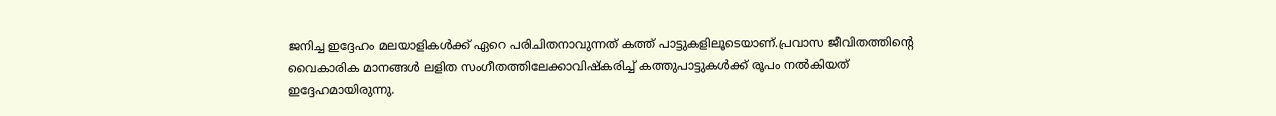ജനിച്ച ഇദ്ദേഹം മലയാളികൾക്ക് ഏറെ പരിചിതനാവുന്നത് കത്ത് പാട്ടുകളിലൂടെയാണ്.പ്രവാസ ജീവിതത്തിന്റെ വൈകാരിക മാനങ്ങള്‍ ലളിത സംഗീതത്തിലേക്കാവിഷ്‌കരിച്ച് കത്തുപാട്ടുകള്‍ക്ക് രൂപം നല്‍കിയത് ഇദ്ദേഹമായിരുന്നു.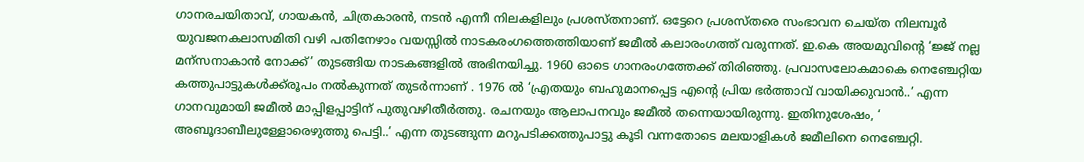ഗാനരചയിതാവ്, ഗായകന്‍, ചിത്രകാരന്‍, നടന്‍ എന്നീ നിലകളിലും പ്രശസ്തനാണ്. ഒട്ടേറെ പ്രശസ്തരെ സംഭാവന ചെയ്ത നിലമ്പൂര്‍ യുവജനകലാസമിതി വഴി പതിനേഴാം വയസ്സില്‍ നാടകരംഗത്തെത്തിയാണ് ജമീല്‍ കലാരംഗത്ത് വരുന്നത്. ഇ.കെ അയമുവിന്റെ ‘ജ്ജ് നല്ല മന്‌സനാകാന്‍ നോക്ക്’ തുടങ്ങിയ നാടകങ്ങളില്‍ അഭിനയിച്ചു. 1960 ഓടെ ഗാനരംഗത്തേക്ക് തിരിഞ്ഞു. പ്രവാസലോകമാകെ നെഞ്ചേറ്റിയ കത്തുപാട്ടുകള്‍ക്ക്‌രൂപം നല്‍കുന്നത് തുടര്‍ന്നാണ് . 1976 ല്‍ ‘എ്രതയും ബഹുമാനപ്പെട്ട എന്റെ പ്രിയ ഭര്‍ത്താവ് വായിക്കുവാന്‍..’ എന്ന ഗാനവുമായി ജമീല്‍ മാപ്പിളപ്പാട്ടിന് പുതുവഴിതീര്‍ത്തു. രചനയും ആലാപനവും ജമീല്‍ തന്നെയായിരുന്നു. ഇതിനുശേഷം, ‘ അബൂദാബീലുള്ളോരെഴുത്തു പെട്ടി..’ എന്ന തുടങ്ങുന്ന മറുപടിക്കത്തുപാട്ടു കൂടി വന്നതോടെ മലയാളികള്‍ ജമീലിനെ നെഞ്ചേറ്റി.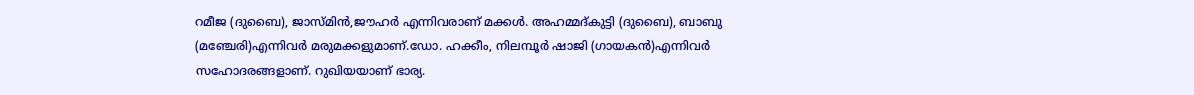റമീജ (ദുബൈ), ജാസ്മിൻ,ജൗഹർ എന്നിവരാണ് മക്കൾ‍. അഹമ്മദ്കുട്ടി (ദുബൈ), ബാബു (മഞ്ചേരി)എന്നിവർ മരുമക്കളുമാണ്.ഡോ. ഹക്കീം, നിലമ്പൂര്‍ ഷാജി (ഗായകന്‍)എന്നിവർ സഹോദരങ്ങളാണ്. റുഖിയയാണ് ഭാര്യ.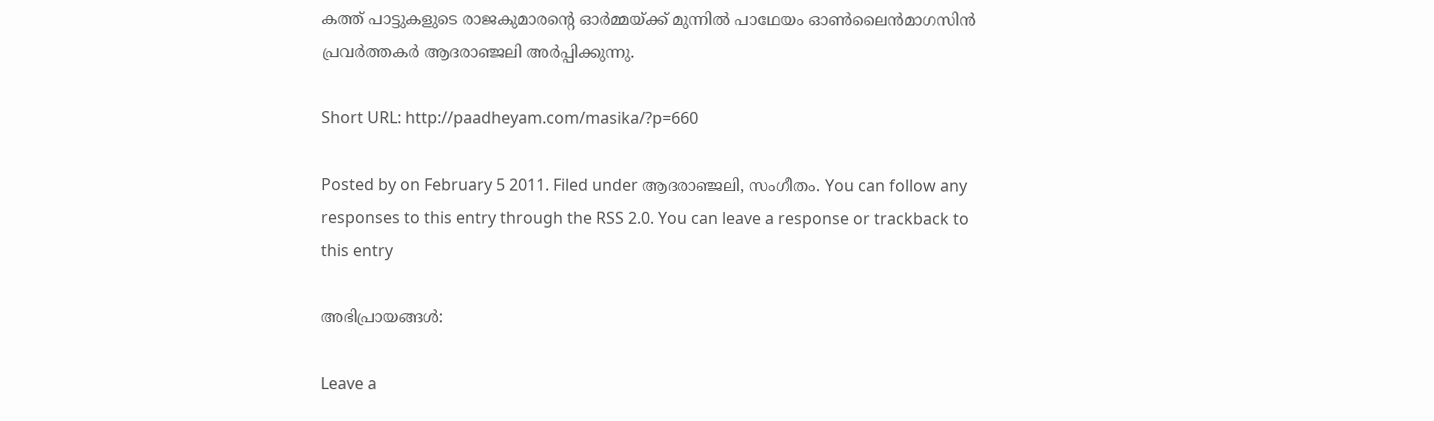കത്ത് പാട്ടുകളുടെ രാജകുമാരന്റെ ഓർമ്മയ്ക്ക് മുന്നിൽ പാഥേയം ഓണ്‍ലൈ‌ന്‍മാഗസിന്‍ പ്രവര്‍ത്തകര്‍ ആദരാഞ്ജലി അര്‍പ്പിക്കുന്നു.

Short URL: http://paadheyam.com/masika/?p=660

Posted by on February 5 2011. Filed under ആദരാഞ്ജലി, സംഗീതം. You can follow any responses to this entry through the RSS 2.0. You can leave a response or trackback to this entry

അഭിപ്രായങ്ങള്‍:

Leave a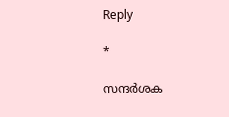Reply

*

സന്ദര്‍ശക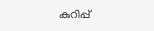കുറിപ്പ്